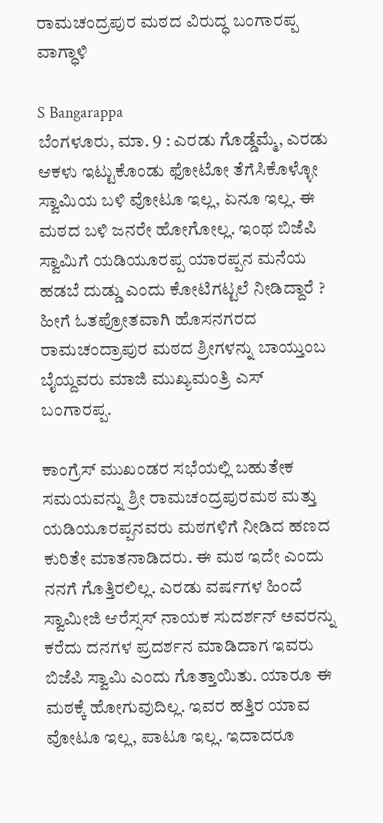ರಾಮಚಂದ್ರಪುರ ಮಠದ ವಿರುದ್ಧ ಬಂಗಾರಪ್ಪ ವಾಗ್ಧಾಳಿ

S Bangarappa
ಬೆಂಗಳೂರು, ಮಾ. 9 : ಎರಡು ಗೊಡ್ಡೆಮ್ಮೆ, ಎರಡು ಆಕಳು ಇಟ್ಟುಕೊಂಡು ಫೋಟೋ ತೆಗೆಸಿಕೊಳ್ಳೋ ಸ್ವಾಮಿಯ ಬಳಿ ವೋಟೂ ಇಲ್ಲ, ಏನೂ ಇಲ್ಲ. ಈ ಮಠದ ಬಳಿ ಜನರೇ ಹೋಗೋಲ್ಲ. ಇಂಥ ಬಿಜೆಪಿ ಸ್ವಾಮಿಗೆ ಯಡಿಯೂರಪ್ಪ ಯಾರಪ್ಪನ ಮನೆಯ ಹಡಬೆ ದುಡ್ಡು ಎಂದು ಕೋಟಿಗಟ್ಟಲೆ ನೀಡಿದ್ದಾರೆ ? ಹೀಗೆ ಓತಪ್ರೋತವಾಗಿ ಹೊಸನಗರದ ರಾಮಚಂದ್ರಾಪುರ ಮಠದ ಶ್ರೀಗಳನ್ನು ಬಾಯ್ತುಂಬ ಬೈಯ್ದವರು ಮಾಜಿ ಮುಖ್ಯಮಂತ್ರಿ ಎಸ್ ಬಂಗಾರಪ್ಪ.

ಕಾಂಗ್ರೆಸ್ ಮುಖಂಡರ ಸಭೆಯಲ್ಲಿ ಬಹುತೇಕ ಸಮಯವನ್ನು ಶ್ರೀ ರಾಮಚಂದ್ರಪುರಮಠ ಮತ್ತು ಯಡಿಯೂರಪ್ಪನವರು ಮಠಗಳಿಗೆ ನೀಡಿದ ಹಣದ ಕುರಿತೇ ಮಾತನಾಡಿದರು. ಈ ಮಠ ಇದೇ ಎಂದು ನನಗೆ ಗೊತ್ತಿರಲಿಲ್ಲ. ಎರಡು ವರ್ಷಗಳ ಹಿಂದೆ ಸ್ವಾಮೀಜಿ ಆರೆಸ್ಸಸ್ ನಾಯಕ ಸುದರ್ಶನ್ ಅವರನ್ನು ಕರೆದು ದನಗಳ ಪ್ರದರ್ಶನ ಮಾಡಿದಾಗ ಇವರು ಬಿಜೆಪಿ ಸ್ವಾಮಿ ಎಂದು ಗೊತ್ತಾಯಿತು. ಯಾರೂ ಈ ಮಠಕ್ಕೆ ಹೋಗುವುದಿಲ್ಲ. ಇವರ ಹತ್ತಿರ ಯಾವ ವೋಟೂ ಇಲ್ಲ, ಪಾಟೂ ಇಲ್ಲ. ಇದಾದರೂ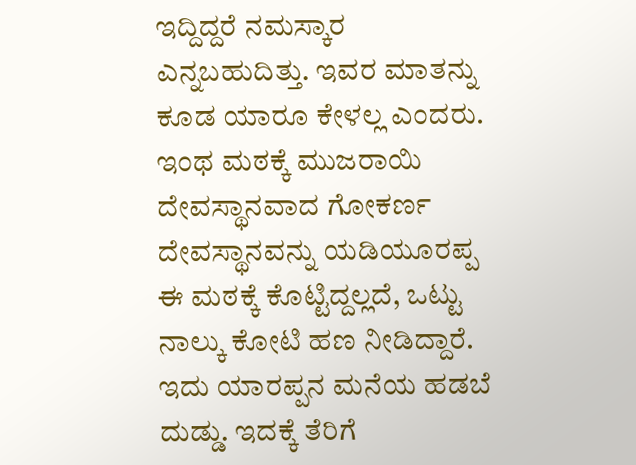ಇದ್ದಿದ್ದರೆ ನಮಸ್ಕಾರ ಎನ್ನಬಹುದಿತ್ತು. ಇವರ ಮಾತನ್ನು ಕೂಡ ಯಾರೂ ಕೇಳಲ್ಲ ಎಂದರು. ಇಂಥ ಮಠಕ್ಕೆ ಮುಜರಾಯಿ ದೇವಸ್ಥಾನವಾದ ಗೋಕರ್ಣ ದೇವಸ್ಥಾನವನ್ನು ಯಡಿಯೂರಪ್ಪ ಈ ಮಠಕ್ಕೆ ಕೊಟ್ಟಿದ್ದಲ್ಲದೆ, ಒಟ್ಟು ನಾಲ್ಕು ಕೋಟಿ ಹಣ ನೀಡಿದ್ದಾರೆ. ಇದು ಯಾರಪ್ಪನ ಮನೆಯ ಹಡಬೆ ದುಡ್ಡು. ಇದಕ್ಕೆ ತೆರಿಗೆ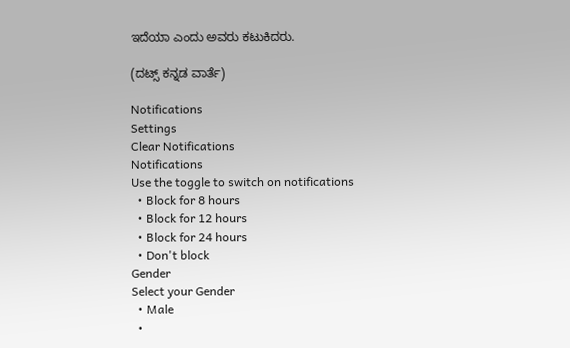ಇದೆಯಾ ಎಂದು ಅವರು ಕಟುಕಿದರು.

(ದಟ್ಸ್ ಕನ್ನಡ ವಾರ್ತೆ)

Notifications
Settings
Clear Notifications
Notifications
Use the toggle to switch on notifications
  • Block for 8 hours
  • Block for 12 hours
  • Block for 24 hours
  • Don't block
Gender
Select your Gender
  • Male
  •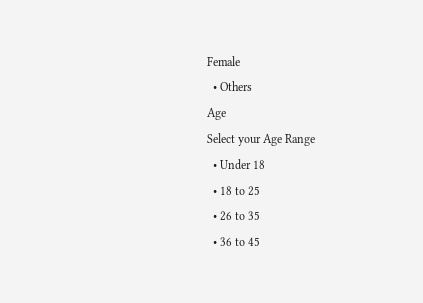Female
  • Others
Age
Select your Age Range
  • Under 18
  • 18 to 25
  • 26 to 35
  • 36 to 45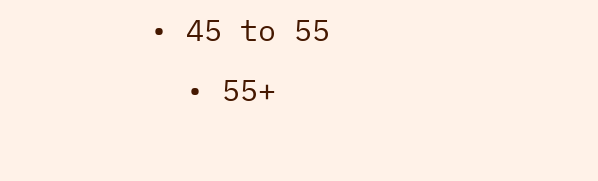• 45 to 55
  • 55+